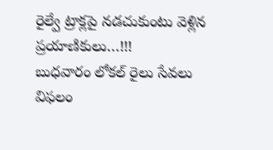రైల్వే ట్రాక్లపై నడచుకుంటు వెళ్లిన ప్రయాణికులు…!!!
బుధవారం లోకల్ రైలు సేవలు విఫలం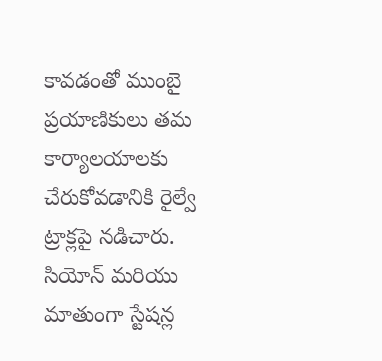కావడంతో ముంబై ప్రయాణికులు తమ కార్యాలయాలకు చేరుకోవడానికి రైల్వే ట్రాక్లపై నడిచారు. సియోన్ మరియు మాతుంగా స్టేషన్ల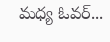మధ్య ఓవర్...